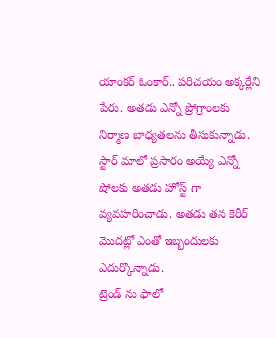యాంకర్ ఓంకార్.. పరిచయం అక్కర్లేని పేరు. అతడు ఎన్నో ప్రోగ్రాంలకు నిర్మాణ బాధ్యతలను తీసుకున్నాడు. స్టార్ మాలో ప్రసారం అయ్యే ఎన్నో షోలకు అతడు హోస్ట్ గా వ్యవహరించాడు. అతడు తన కెరీర్ మొదట్లో ఎంతో ఇబ్బందులకు ఎదుర్కొన్నాడు.
ట్రెండ్ ను ఫాలో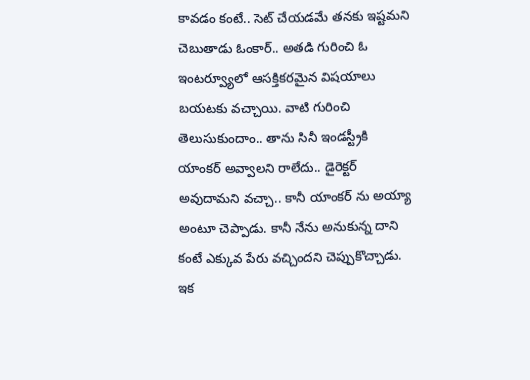కావడం కంటే.. సెట్ చేయడమే తనకు ఇష్టమని చెబుతాడు ఓంకార్.. అతడి గురించి ఓ ఇంటర్వ్యూలో ఆసక్తికరమైన విషయాలు బయటకు వచ్చాయి. వాటి గురించి తెలుసుకుందాం.. తాను సినీ ఇండస్ట్రీకి యాంకర్ అవ్వాలని రాలేదు.. డైరెక్టర్ అవుదామని వచ్చా.. కానీ యాంకర్ ను అయ్యా అంటూ చెప్పాడు. కానీ నేను అనుకున్న దాని కంటే ఎక్కువ పేరు వచ్చిందని చెప్పుకొచ్చాడు. ఇక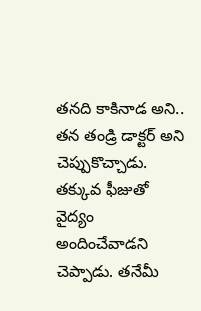తనది కాకినాడ అని.. తన తండ్రి డాక్టర్ అని చెప్పుకొచ్చాడు.
తక్కువ ఫీజుతో వైద్యం అందించేవాడని చెప్పాడు. తనేమీ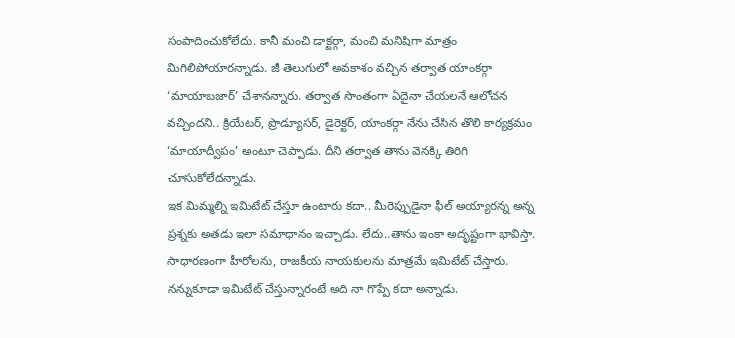సంపాదించుకోలేదు. కానీ మంచి డాక్టర్గా, మంచి మనిషిగా మాత్రం మిగిలిపోయారన్నాడు. జీ తెలుగులో అవకాశం వచ్చిన తర్వాత యాంకర్గా ‘మాయాబజార్’ చేశానన్నారు. తర్వాత సొంతంగా ఏదైనా చేయలనే ఆలోచన వచ్చిందని.. క్రియేటర్, ప్రొడ్యూసర్, డైరెక్టర్, యాంకర్గా నేను చేసిన తొలి కార్యక్రమం ‘మాయాద్వీపం’ అంటూ చెప్పాడు. దీని తర్వాత తాను వెనక్కి తిరిగి చూసుకోలేదన్నాడు.
ఇక మిమ్మల్ని ఇమిటేట్ చేస్తూ ఉంటారు కదా.. మీరెప్పుడైనా ఫీల్ అయ్యారన్న అన్న ప్రశ్నకు అతడు ఇలా సమాధానం ఇచ్చాడు. లేదు..తాను ఇంకా అదృష్టంగా భావిస్తా. సాధారణంగా హీరోలను, రాజకీయ నాయకులను మాత్రమే ఇమిటేట్ చేస్తారు. నన్నుకూడా ఇమిటేట్ చేస్తున్నారంటే అది నా గొప్పే కదా అన్నాడు.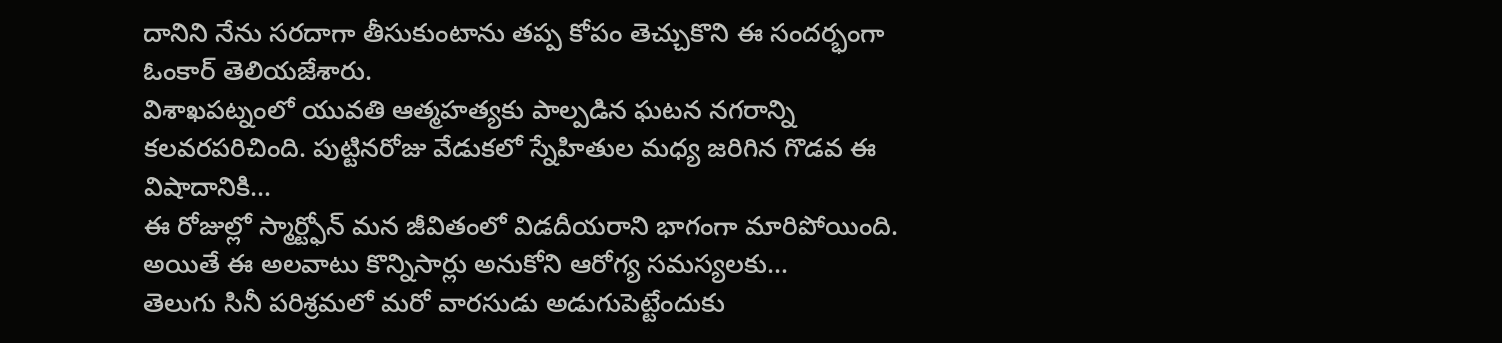దానిని నేను సరదాగా తీసుకుంటాను తప్ప కోపం తెచ్చుకొని ఈ సందర్భంగా ఓంకార్ తెలియజేశారు.
విశాఖపట్నంలో యువతి ఆత్మహత్యకు పాల్పడిన ఘటన నగరాన్ని కలవరపరిచింది. పుట్టినరోజు వేడుకలో స్నేహితుల మధ్య జరిగిన గొడవ ఈ విషాదానికి…
ఈ రోజుల్లో స్మార్ట్ఫోన్ మన జీవితంలో విడదీయరాని భాగంగా మారిపోయింది. అయితే ఈ అలవాటు కొన్నిసార్లు అనుకోని ఆరోగ్య సమస్యలకు…
తెలుగు సినీ పరిశ్రమలో మరో వారసుడు అడుగుపెట్టేందుకు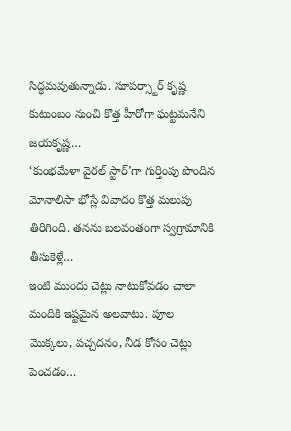సిద్ధమవుతున్నాడు. సూపర్స్టార్ కృష్ణ కుటుంబం నుంచి కొత్త హీరోగా ఘట్టమనేని జయకృష్ణ…
‘కుంభమేళా వైరల్ స్టార్’గా గుర్తింపు పొందిన మోనాలిసా భోస్లే వివాదం కొత్త మలుపు తిరిగింది. తనను బలవంతంగా స్వగ్రామానికి తీసుకెళ్లే…
ఇంటి ముందు చెట్లు నాటుకోవడం చాలా మందికి ఇష్టమైన అలవాటు. పూల మొక్కలు, పచ్చదనం, నీడ కోసం చెట్లు పెంచడం…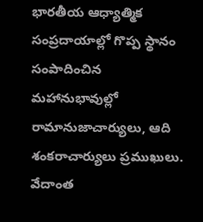భారతీయ ఆధ్యాత్మిక సంప్రదాయాల్లో గొప్ప స్థానం సంపాదించిన మహానుభావుల్లో రామానుజాచార్యులు, ఆది శంకరాచార్యులు ప్రముఖులు. వేదాంత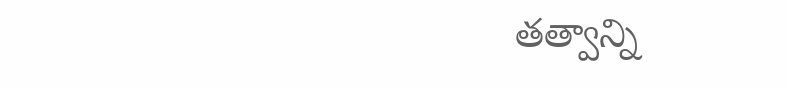తత్వాన్ని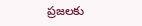ప్రజలకు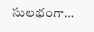సులభంగా…